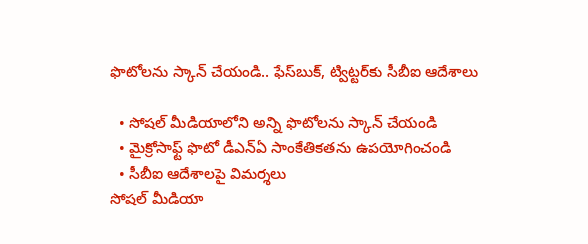ఫొటోలను స్కాన్ చేయండి.. ఫేస్‌బుక్, ట్విట్టర్‌కు సీబీఐ ఆదేశాలు

  • సోషల్ మీడియాలోని అన్ని ఫొటోలను స్కాన్ చేయండి
  • మైక్రోసాఫ్ట్ ఫొటో డీఎన్ఏ సాంకేతికతను ఉపయోగించండి
  • సీబీఐ ఆదేశాలపై విమర్శలు
సోషల్ మీడియా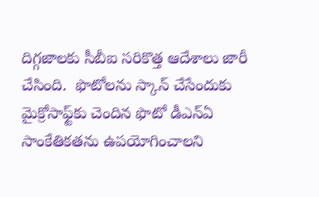దిగ్గజాలకు సీబీఐ సరికొత్త ఆదేశాలు జారీ చేసింది.  ఫొటోలను స్కాన్ చేసేందుకు మైక్రోసాఫ్ట్‌కు చెందిన ఫొటో డీఎన్ఏ సాంకేతికతను ఉపయోగించాలని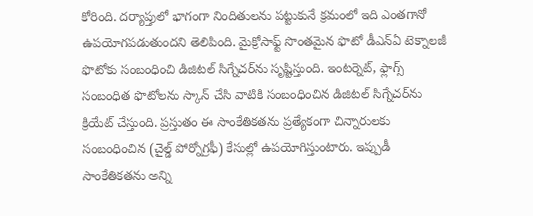కోరింది. దర్యాప్తులో భాగంగా నిందితులను పట్టుకునే క్రమంలో ఇది ఎంతగానో ఉపయోగపడుతుందని తెలిపింది. మైక్రోసాఫ్ట్ సొంతమైన ఫొటో డీఎన్ఏ టెక్నాలజీ ఫొటోకు సంబంధించి డిజిటల్ సిగ్నేచర్‌ను సృష్టిస్తుంది. ఇంటర్నెట్, ఫ్లాగ్స్ సంబంధిత ఫొటోలను స్కాన్ చేసి వాటికి సంబంధించిన డిజిటల్ సిగ్నేచర్‌ను క్రియేట్ చేస్తుంది. ప్రస్తుతం ఈ సాంకేతికతను ప్రత్యేకంగా చిన్నారులకు సంబంధించిన (చైల్డ్ పోర్నోగ్రఫీ) కేసుల్లో ఉపయోగిస్తుంటారు. ఇప్పుడీ సాంకేతికతను అన్ని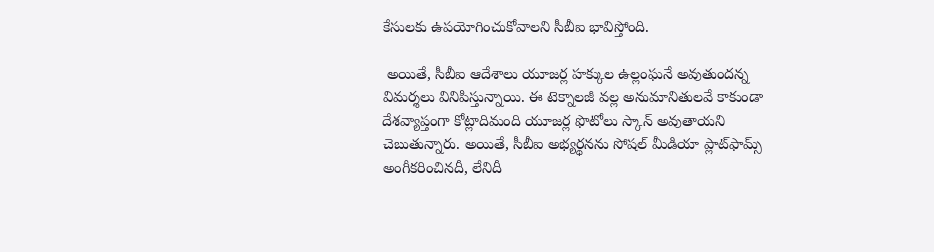కేసులకు ఉపయోగించుకోవాలని సీబీఐ భావిస్తోంది.

 అయితే, సీబీఐ ఆదేశాలు యూజర్ల హక్కుల ఉల్లంఘనే అవుతుందన్న విమర్శలు వినిపిస్తున్నాయి. ఈ టెక్నాలజీ వల్ల అనుమానితులవే కాకుండా దేశవ్యాప్తంగా కోట్లాదిమంది యూజర్ల ఫొటోలు స్కాన్ అవుతాయని చెబుతున్నారు. అయితే, సీబీఐ అభ్యర్థనను సోషల్ మీడియా ప్లాట్‌ఫామ్స్ అంగీకరించినదీ, లేనిదీ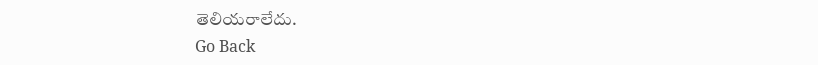తెలియరాలేదు.
Go Back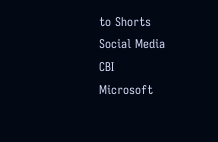to Shorts
Social Media
CBI
Microsoft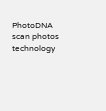PhotoDNA
scan photos
technology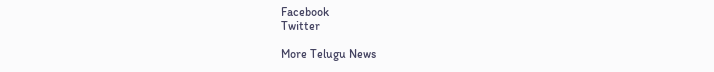Facebook
Twitter

More Telugu News